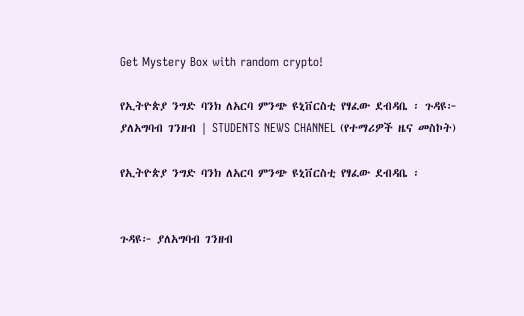Get Mystery Box with random crypto!

የኢትዮጵያ ንግድ ባንክ ለአርባ ምንጭ ዩኒቨርስቲ የፃፈው ደብዳቤ ፡ ጉዳዩ፦ ያለአግባብ ገንዘብ | STUDENTS NEWS CHANNEL (የተማሪዎች ዜና መስኮት)

የኢትዮጵያ ንግድ ባንክ ለአርባ ምንጭ ዩኒቨርስቲ የፃፈው ደብዳቤ ፡


ጉዳዩ፦ ያለአግባብ ገንዘብ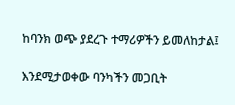ከባንክ ወጭ ያደረጉ ተማሪዎችን ይመለከታል፤

እንደሚታወቀው ባንካችን መጋቢት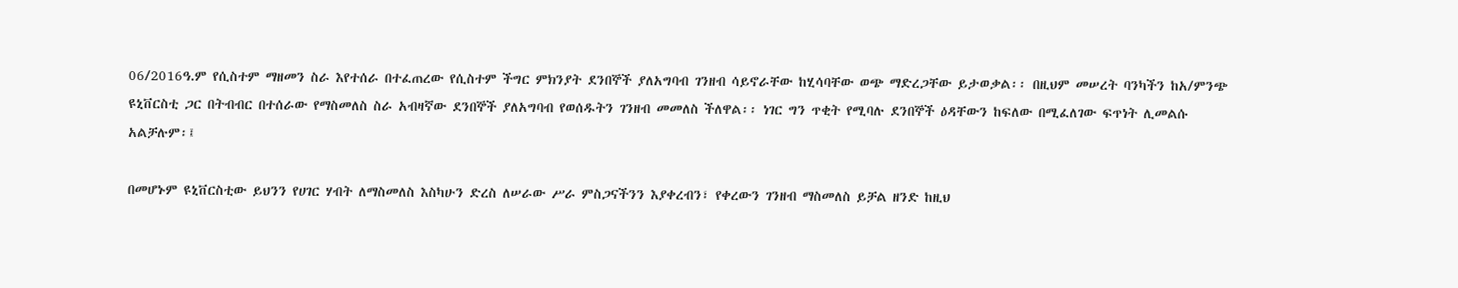06/2016ዓ.ም የሲስተም ማዘመን ስራ እየተሰራ በተፈጠረው የሲስተም ችግር ምክንያት ደንበኞች ያለአግባብ ገንዘብ ሳይኖራቸው ከሂሳባቸው ወጭ ማድረጋቸው ይታወቃል፡፡ በዚህም መሠረት ባንካችን ከአ/ምንጭ ዩኒቨርስቲ ጋር በትብብር በተሰራው የማስመለስ ስራ አብዛኛው ደንበኞች ያለአግባብ የወሰዱትን ገንዘብ መመለስ ችለዋል፡፡ ነገር ግን ጥቂት የሚባሉ ደንበኞች ዕዳቸውን ከፍለው በሚፈለገው ፍጥነት ሊመልሱ አልቻሉም፡፤

በመሆኑም ዩኒቨርስቲው ይህንን የሀገር ሃብት ለማስመለስ እስካሁን ድረስ ለሠራው ሥራ ምስጋናችንን እያቀረብን፣ የቀረውን ገንዘብ ማስመለስ ይቻል ዘንድ ከዚህ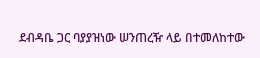ደብዳቤ ጋር ባያያዝነው ሠንጠረዥ ላይ በተመለከተው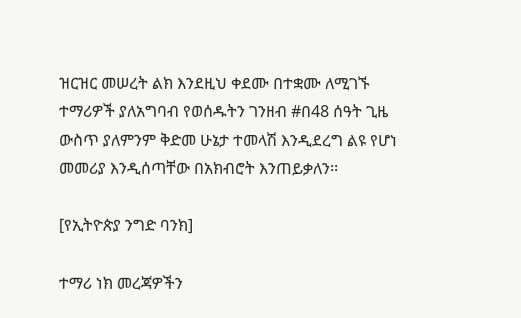ዝርዝር መሠረት ልክ እንደዚህ ቀደሙ በተቋሙ ለሚገኙ ተማሪዎች ያለአግባብ የወሰዱትን ገንዘብ #በ48 ሰዓት ጊዜ ውስጥ ያለምንም ቅድመ ሁኔታ ተመላሽ እንዲደረግ ልዩ የሆነ መመሪያ እንዲሰጣቸው በአክብሮት እንጠይቃለን፡፡

[የኢትዮጵያ ንግድ ባንክ]

ተማሪ ነክ መረጃዎችን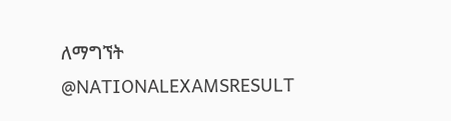ለማግኘት
@NATIONALEXAMSRESULT